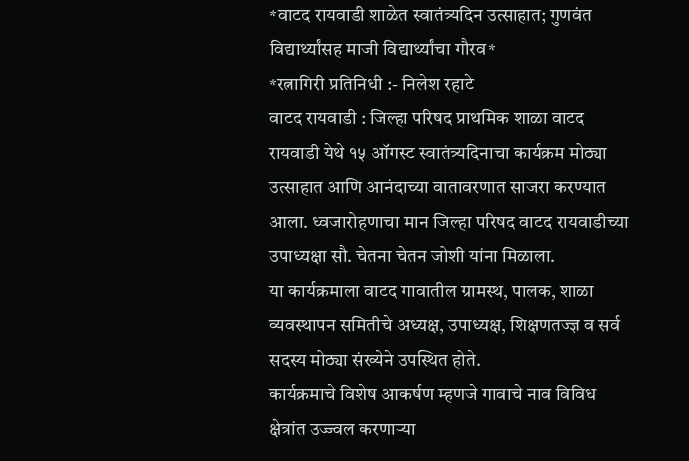*वाटद रायवाडी शाळेत स्वातंत्र्यदिन उत्साहात; गुणवंत विद्यार्थ्यांसह माजी विद्यार्थ्यांचा गौरव*
*रत्नागिरी प्रतिनिधी :- निलेश रहाटे
वाटद रायवाडी : जिल्हा परिषद प्राथमिक शाळा वाटद रायवाडी येथे १५ ऑगस्ट स्वातंत्र्यदिनाचा कार्यक्रम मोठ्या उत्साहात आणि आनंदाच्या वातावरणात साजरा करण्यात आला. ध्वजारोहणाचा मान जिल्हा परिषद वाटद रायवाडीच्या उपाध्यक्षा सौ. चेतना चेतन जोशी यांना मिळाला.
या कार्यक्रमाला वाटद गावातील ग्रामस्थ, पालक, शाळा व्यवस्थापन समितीचे अध्यक्ष, उपाध्यक्ष, शिक्षणतज्ज्ञ व सर्व सदस्य मोठ्या संख्येने उपस्थित होते.
कार्यक्रमाचे विशेष आकर्षण म्हणजे गावाचे नाव विविध क्षेत्रांत उज्ज्वल करणाऱ्या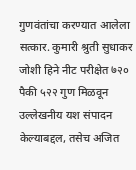गुणवंतांचा करण्यात आलेला सत्कार. कुमारी श्रुती सुधाकर जोशी हिने नीट परीक्षेत ७२० पैकी ५२२ गुण मिळवून उल्लेखनीय यश संपादन केल्याबद्दल, तसेच अजित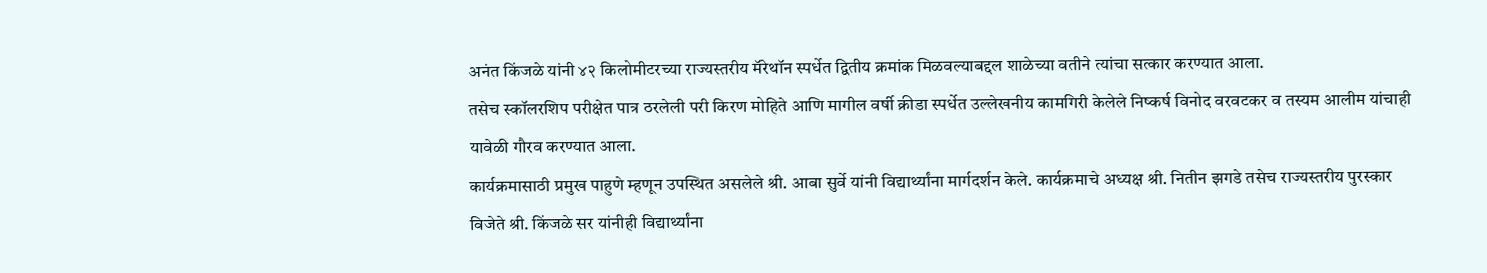अनंत किंजळे यांनी ४२ किलोमीटरच्या राज्यस्तरीय मॅरेथॉन स्पर्धेत द्वितीय क्रमांक मिळवल्याबद्दल शाळेच्या वतीने त्यांचा सत्कार करण्यात आला.
तसेच स्कॉलरशिप परीक्षेत पात्र ठरलेली परी किरण मोहिते आणि मागील वर्षी क्रीडा स्पर्धेत उल्लेखनीय कामगिरी केलेले निष्कर्ष विनोद वरवटकर व तस्यम आलीम यांचाही यावेळी गौरव करण्यात आला.
कार्यक्रमासाठी प्रमुख पाहुणे म्हणून उपस्थित असलेले श्री. आबा सुर्वे यांनी विद्यार्थ्यांना मार्गदर्शन केले. कार्यक्रमाचे अध्यक्ष श्री. नितीन झगडे तसेच राज्यस्तरीय पुरस्कार विजेते श्री. किंजळे सर यांनीही विद्यार्थ्यांना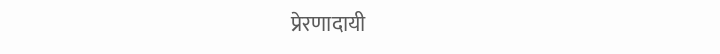प्रेरणादायी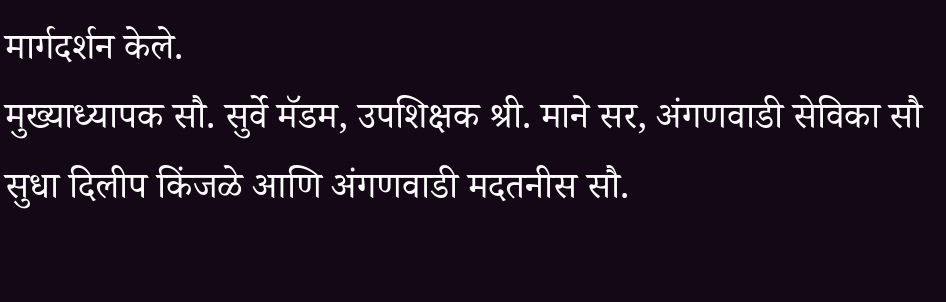मार्गदर्शन केले.
मुख्याध्यापक सौ. सुर्वे मॅडम, उपशिक्षक श्री. माने सर, अंगणवाडी सेविका सौ सुधा दिलीप किंजळे आणि अंगणवाडी मदतनीस सौ.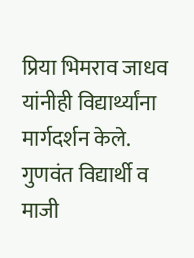प्रिया भिमराव जाधव यांनीही विद्यार्थ्यांना मार्गदर्शन केले.
गुणवंत विद्यार्थी व माजी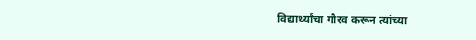विद्यार्थ्यांचा गौरव करून त्यांच्या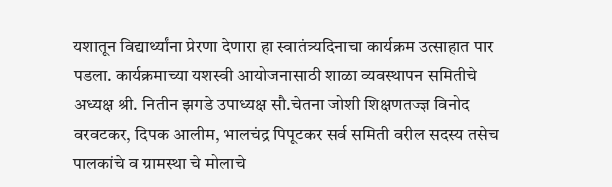यशातून विद्यार्थ्यांना प्रेरणा देणारा हा स्वातंत्र्यदिनाचा कार्यक्रम उत्साहात पार पडला. कार्यक्रमाच्या यशस्वी आयोजनासाठी शाळा व्यवस्थापन समितीचे अध्यक्ष श्री. नितीन झगडे उपाध्यक्ष सौ.चेतना जोशी शिक्षणतज्ज्ञ विनोद वरवटकर, दिपक आलीम, भालचंद्र पिपूटकर सर्व समिती वरील सदस्य तसेच पालकांचे व ग्रामस्था चे मोलाचे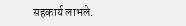सहकार्य लाभले.